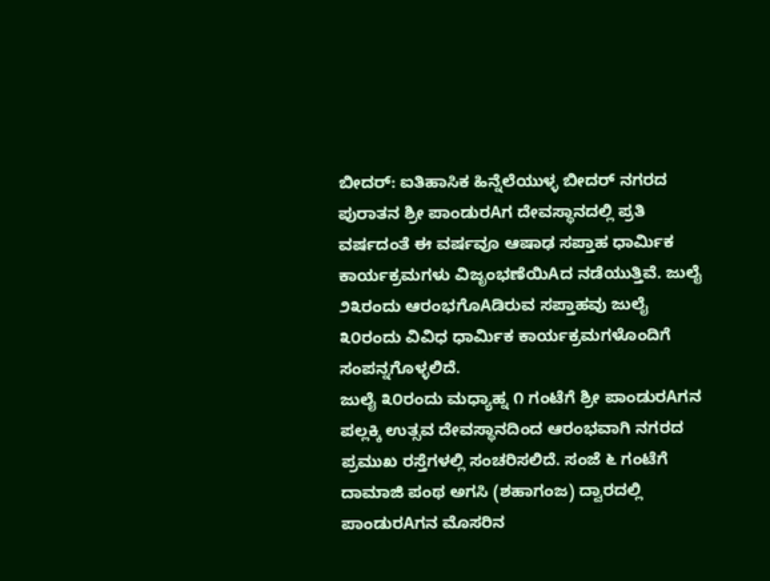ಬೀದರ್: ಐತಿಹಾಸಿಕ ಹಿನ್ನೆಲೆಯುಳ್ಳ ಬೀದರ್ ನಗರದ ಪುರಾತನ ಶ್ರೀ ಪಾಂಡುರAಗ ದೇವಸ್ಥಾನದಲ್ಲಿ ಪ್ರತಿ ವರ್ಷದಂತೆ ಈ ವರ್ಷವೂ ಆಷಾಢ ಸಪ್ತಾಹ ಧಾರ್ಮಿಕ ಕಾರ್ಯಕ್ರಮಗಳು ವಿಜೃಂಭಣೆಯಿAದ ನಡೆಯುತ್ತಿವೆ. ಜುಲೈ ೨೩ರಂದು ಆರಂಭಗೊAಡಿರುವ ಸಪ್ತಾಹವು ಜುಲೈ ೩೦ರಂದು ವಿವಿಧ ಧಾರ್ಮಿಕ ಕಾರ್ಯಕ್ರಮಗಳೊಂದಿಗೆ ಸಂಪನ್ನಗೊಳ್ಳಲಿದೆ.
ಜುಲೈ ೩೦ರಂದು ಮಧ್ಯಾಹ್ನ ೧ ಗಂಟೆಗೆ ಶ್ರೀ ಪಾಂಡುರAಗನ ಪಲ್ಲಕ್ಕಿ ಉತ್ಸವ ದೇವಸ್ಥಾನದಿಂದ ಆರಂಭವಾಗಿ ನಗರದ ಪ್ರಮುಖ ರಸ್ತೆಗಳಲ್ಲಿ ಸಂಚರಿಸಲಿದೆ. ಸಂಜೆ ೬ ಗಂಟೆಗೆ ದಾಮಾಜಿ ಪಂಥ ಅಗಸಿ (ಶಹಾಗಂಜ) ದ್ವಾರದಲ್ಲಿ ಪಾಂಡುರAಗನ ಮೊಸರಿನ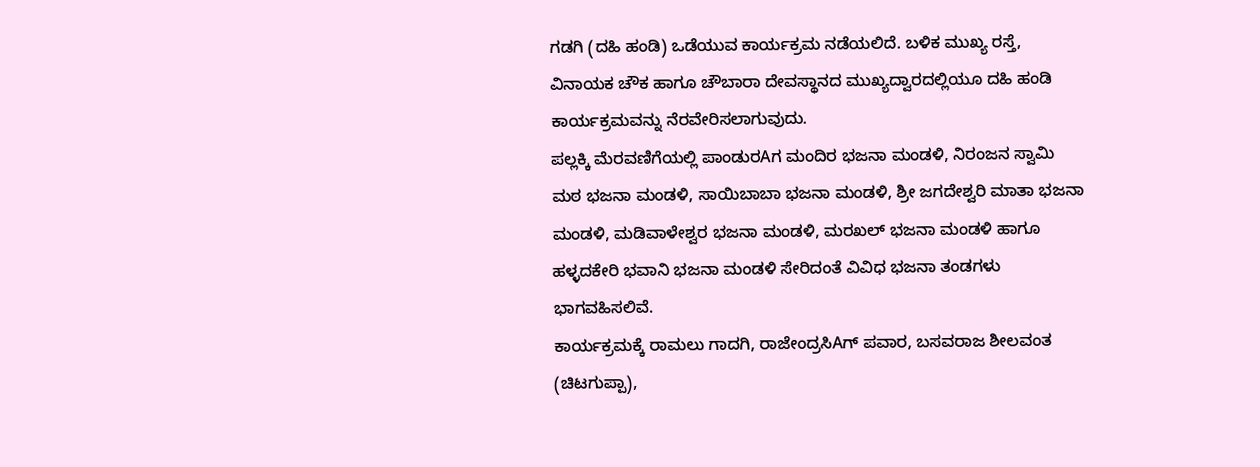ಗಡಗಿ (ದಹಿ ಹಂಡಿ) ಒಡೆಯುವ ಕಾರ್ಯಕ್ರಮ ನಡೆಯಲಿದೆ. ಬಳಿಕ ಮುಖ್ಯ ರಸ್ತೆ, ವಿನಾಯಕ ಚೌಕ ಹಾಗೂ ಚೌಬಾರಾ ದೇವಸ್ಥಾನದ ಮುಖ್ಯದ್ವಾರದಲ್ಲಿಯೂ ದಹಿ ಹಂಡಿ ಕಾರ್ಯಕ್ರಮವನ್ನು ನೆರವೇರಿಸಲಾಗುವುದು.
ಪಲ್ಲಕ್ಕಿ ಮೆರವಣಿಗೆಯಲ್ಲಿ ಪಾಂಡುರAಗ ಮಂದಿರ ಭಜನಾ ಮಂಡಳಿ, ನಿರಂಜನ ಸ್ವಾಮಿ ಮಠ ಭಜನಾ ಮಂಡಳಿ, ಸಾಯಿಬಾಬಾ ಭಜನಾ ಮಂಡಳಿ, ಶ್ರೀ ಜಗದೇಶ್ವರಿ ಮಾತಾ ಭಜನಾ ಮಂಡಳಿ, ಮಡಿವಾಳೇಶ್ವರ ಭಜನಾ ಮಂಡಳಿ, ಮರಖಲ್ ಭಜನಾ ಮಂಡಳಿ ಹಾಗೂ ಹಳ್ಳದಕೇರಿ ಭವಾನಿ ಭಜನಾ ಮಂಡಳಿ ಸೇರಿದಂತೆ ವಿವಿಧ ಭಜನಾ ತಂಡಗಳು ಭಾಗವಹಿಸಲಿವೆ.
ಕಾರ್ಯಕ್ರಮಕ್ಕೆ ರಾಮಲು ಗಾದಗಿ, ರಾಜೇಂದ್ರಸಿAಗ್ ಪವಾರ, ಬಸವರಾಜ ಶೀಲವಂತ (ಚಿಟಗುಪ್ಪಾ),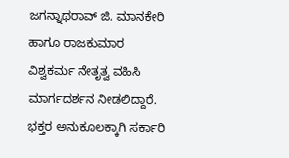ಜಗನ್ನಾಥರಾವ್ ಜಿ. ಮಾನಕೇರಿ ಹಾಗೂ ರಾಜಕುಮಾರ ವಿಶ್ವಕರ್ಮ ನೇತೃತ್ವ ವಹಿಸಿ ಮಾರ್ಗದರ್ಶನ ನೀಡಲಿದ್ದಾರೆ.
ಭಕ್ತರ ಅನುಕೂಲಕ್ಕಾಗಿ ಸರ್ಕಾರಿ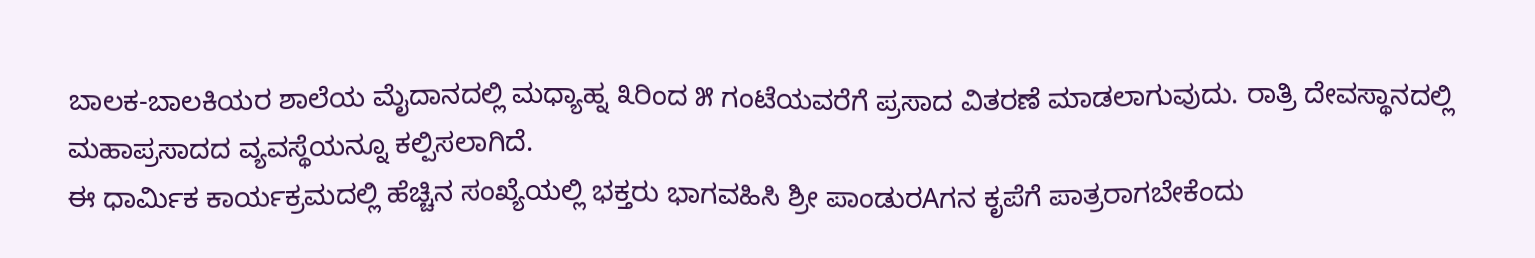ಬಾಲಕ-ಬಾಲಕಿಯರ ಶಾಲೆಯ ಮೈದಾನದಲ್ಲಿ ಮಧ್ಯಾಹ್ನ ೩ರಿಂದ ೫ ಗಂಟೆಯವರೆಗೆ ಪ್ರಸಾದ ವಿತರಣೆ ಮಾಡಲಾಗುವುದು. ರಾತ್ರಿ ದೇವಸ್ಥಾನದಲ್ಲಿ ಮಹಾಪ್ರಸಾದದ ವ್ಯವಸ್ಥೆಯನ್ನೂ ಕಲ್ಪಿಸಲಾಗಿದೆ.
ಈ ಧಾರ್ಮಿಕ ಕಾರ್ಯಕ್ರಮದಲ್ಲಿ ಹೆಚ್ಚಿನ ಸಂಖ್ಯೆಯಲ್ಲಿ ಭಕ್ತರು ಭಾಗವಹಿಸಿ ಶ್ರೀ ಪಾಂಡುರAಗನ ಕೃಪೆಗೆ ಪಾತ್ರರಾಗಬೇಕೆಂದು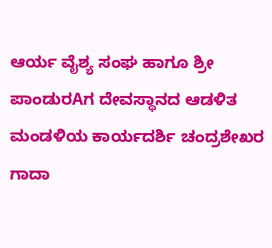ಆರ್ಯ ವೈಶ್ಯ ಸಂಘ ಹಾಗೂ ಶ್ರೀ ಪಾಂಡುರAಗ ದೇವಸ್ಥಾನದ ಆಡಳಿತ ಮಂಡಳಿಯ ಕಾರ್ಯದರ್ಶಿ ಚಂದ್ರಶೇಖರ ಗಾದಾ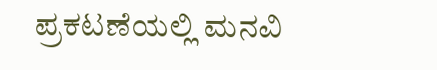ಪ್ರಕಟಣೆಯಲ್ಲಿ ಮನವಿ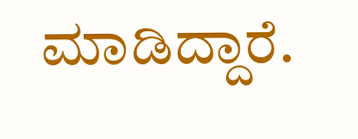ಮಾಡಿದ್ದಾರೆ.